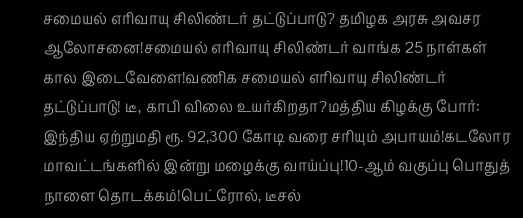சமையல் எரிவாயு சிலிண்டர் தட்டுப்பாடு? தமிழக அரசு அவசர ஆலோசனை!சமையல் எரிவாயு சிலிண்டர் வாங்க 25 நாள்கள் கால இடைவேளை!வணிக சமையல் எரிவாயு சிலிண்டர் தட்டுப்பாடு! டீ, காபி விலை உயர்கிறதா?மத்திய கிழக்கு போர்: இந்திய ஏற்றுமதி ரூ. 92,300 கோடி வரை சரியும் அபாயம்!கடலோர மாவட்டங்களில் இன்று மழைக்கு வாய்ப்பு!10-ஆம் வகுப்பு பொதுத் நாளை தொடக்கம்!பெட்ரோல், டீசல்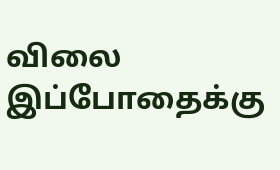விலை இப்போதைக்கு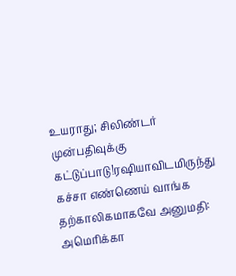உயராது; சிலிண்டர் முன்பதிவுக்கு கட்டுப்பாடு!ரஷியாவிடமிருந்து கச்சா எண்ணெய் வாங்க தற்காலிகமாகவே அனுமதி: அமெரிக்கா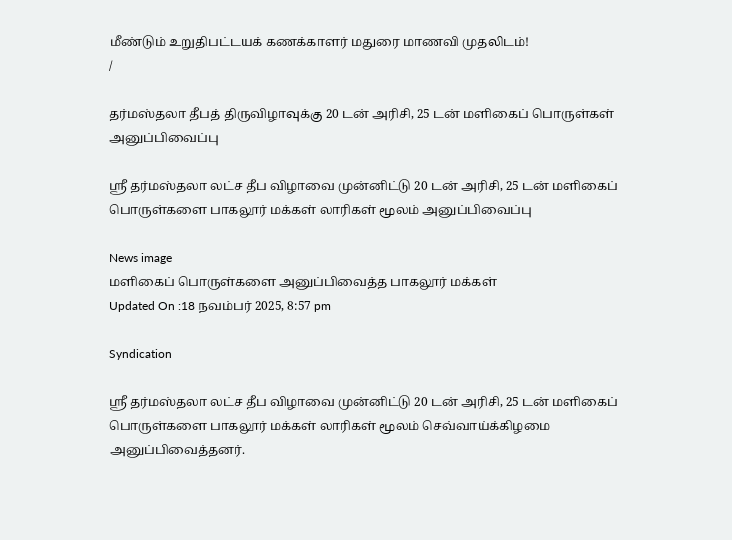மீண்டும் உறுதிபட்டயக் கணக்காளர் மதுரை மாணவி முதலிடம்!
/

தர்மஸ்தலா தீபத் திருவிழாவுக்கு 20 டன் அரிசி, 25 டன் மளிகைப் பொருள்கள் அனுப்பிவைப்பு

ஸ்ரீ தர்மஸ்தலா லட்ச தீப விழாவை முன்னிட்டு 20 டன் அரிசி, 25 டன் மளிகைப் பொருள்களை பாகலூர் மக்கள் லாரிகள் மூலம் அனுப்பிவைப்பு

News image
மளிகைப் பொருள்களை அனுப்பிவைத்த பாகலூர் மக்கள்
Updated On :18 நவம்பர் 2025, 8:57 pm

Syndication

ஸ்ரீ தர்மஸ்தலா லட்ச தீப விழாவை முன்னிட்டு 20 டன் அரிசி, 25 டன் மளிகைப் பொருள்களை பாகலூர் மக்கள் லாரிகள் மூலம் செவ்வாய்க்கிழமை அனுப்பிவைத்தனர்.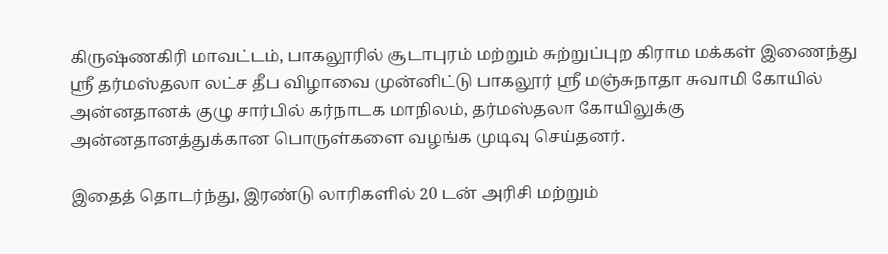கிருஷ்ணகிரி மாவட்டம், பாகலூரில் சூடாபுரம் மற்றும் சுற்றுப்புற கிராம மக்கள் இணைந்து ஸ்ரீ தர்மஸ்தலா லட்ச தீப விழாவை முன்னிட்டு பாகலூர் ஸ்ரீ மஞ்சுநாதா சுவாமி கோயில் அன்னதானக் குழு சார்பில் கர்நாடக மாநிலம், தர்மஸ்தலா கோயிலுக்கு அன்னதானத்துக்கான பொருள்களை வழங்க முடிவு செய்தனர்.

இதைத் தொடர்ந்து, இரண்டு லாரிகளில் 20 டன் அரிசி மற்றும்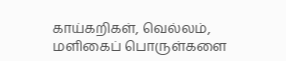காய்கறிகள், வெல்லம், மளிகைப் பொருள்களை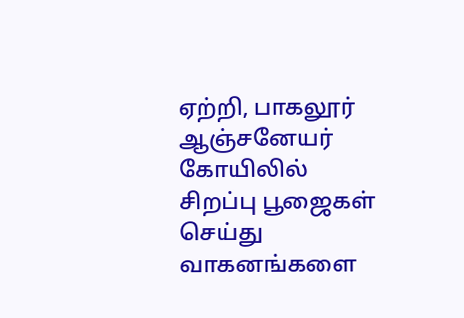ஏற்றி, பாகலூர் ஆஞ்சனேயர் கோயிலில் சிறப்பு பூஜைகள் செய்து வாகனங்களை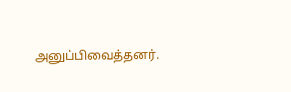அனுப்பிவைத்தனர்.